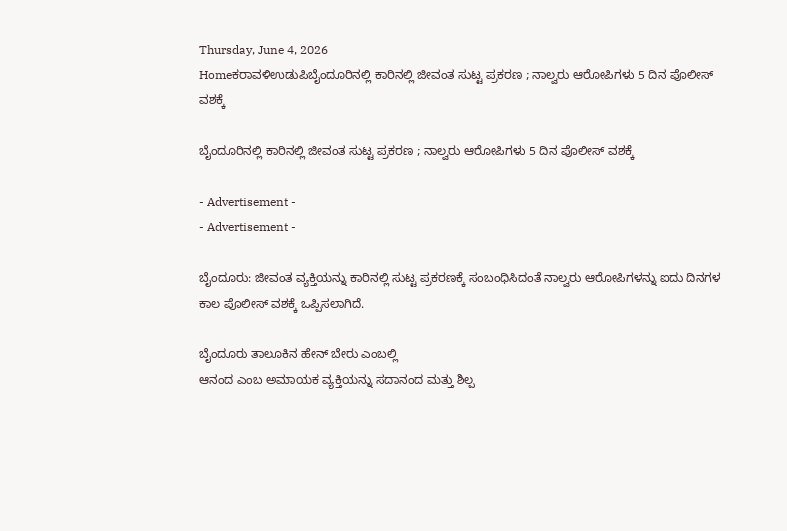Thursday, June 4, 2026
Homeಕರಾವಳಿಉಡುಪಿಬೈಂದೂರಿನಲ್ಲಿ ಕಾರಿನಲ್ಲಿ ಜೀವಂತ ಸುಟ್ಟ ಪ್ರಕರಣ ; ನಾಲ್ವರು ಆರೋಪಿಗಳು 5 ದಿನ ಪೊಲೀಸ್ ವಶಕ್ಕೆ

ಬೈಂದೂರಿನಲ್ಲಿ ಕಾರಿನಲ್ಲಿ ಜೀವಂತ ಸುಟ್ಟ ಪ್ರಕರಣ ; ನಾಲ್ವರು ಆರೋಪಿಗಳು 5 ದಿನ ಪೊಲೀಸ್ ವಶಕ್ಕೆ

- Advertisement -
- Advertisement -

ಬೈಂದೂರು: ಜೀವಂತ ವ್ಯಕ್ತಿಯನ್ನು ಕಾರಿನಲ್ಲಿ ಸುಟ್ಟ ಪ್ರಕರಣಕ್ಕೆ ಸಂಬಂಧಿಸಿದಂತೆ ನಾಲ್ವರು ಆರೋಪಿಗಳನ್ನು ಐದು ದಿನಗಳ ಕಾಲ ಪೊಲೀಸ್ ವಶಕ್ಕೆ ಒಪ್ಪಿಸಲಾಗಿದೆ.

ಬೈಂದೂರು ತಾಲೂಕಿನ ಹೇನ್ ಬೇರು ಎಂಬಲ್ಲಿ
ಆನಂದ ಎಂಬ ಅಮಾಯಕ ವ್ಯಕ್ತಿಯನ್ನು ಸದಾನಂದ ಮತ್ತು ಶಿಲ್ಪ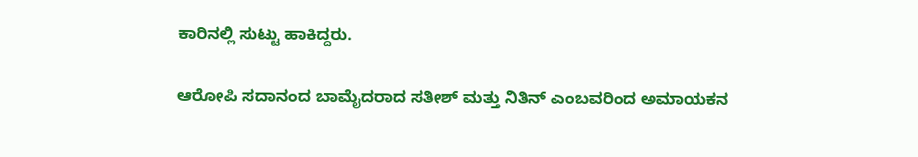ಕಾರಿನಲ್ಲಿ ಸುಟ್ಟು ಹಾಕಿದ್ದರು.

ಆರೋಪಿ ಸದಾನಂದ ಬಾಮೈದರಾದ ಸತೀಶ್ ಮತ್ತು ನಿತಿನ್ ಎಂಬವರಿಂದ ಅಮಾಯಕನ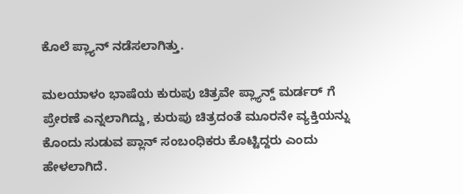ಕೊಲೆ ಪ್ಲ್ಯಾನ್ ನಡೆಸಲಾಗಿತ್ತು.

ಮಲಯಾಳಂ ಭಾಷೆಯ ಕುರುಪು ಚಿತ್ರವೇ ಪ್ಲ್ಯಾನ್ಡ್ ಮರ್ಡರ್ ಗೆ ಪ್ರೇರಣೆ ಎನ್ನಲಾಗಿದ್ದು, ಕುರುಪು ಚಿತ್ರದಂತೆ ಮೂರನೇ ವ್ಯಕ್ತಿಯನ್ನು ಕೊಂದು ಸುಡುವ ಪ್ಲಾನ್ ಸಂಬಂಧಿಕರು ಕೊಟ್ಟಿದ್ದರು ಎಂದು ಹೇಳಲಾಗಿದೆ.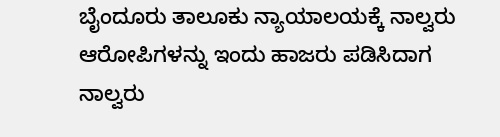ಬೈಂದೂರು ತಾಲೂಕು ನ್ಯಾಯಾಲಯಕ್ಕೆ ನಾಲ್ವರು ಆರೋಪಿಗಳನ್ನು ಇಂದು ಹಾಜರು ಪಡಿಸಿದಾಗ
ನಾಲ್ವರು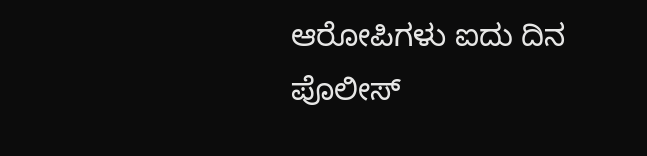ಆರೋಪಿಗಳು ಐದು ದಿನ ಪೊಲೀಸ್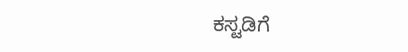ಕಸ್ಟಡಿಗೆ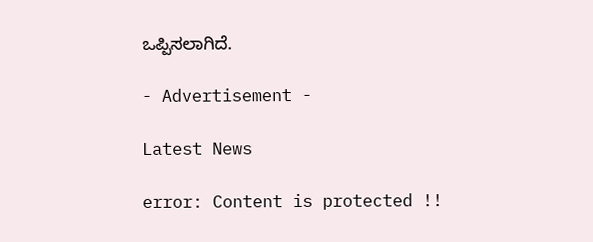ಒಪ್ಪಿಸಲಾಗಿದೆ.

- Advertisement -

Latest News

error: Content is protected !!